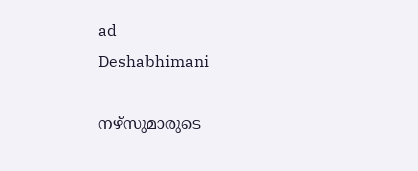ad
Deshabhimani

നഴ്സുമാരുടെ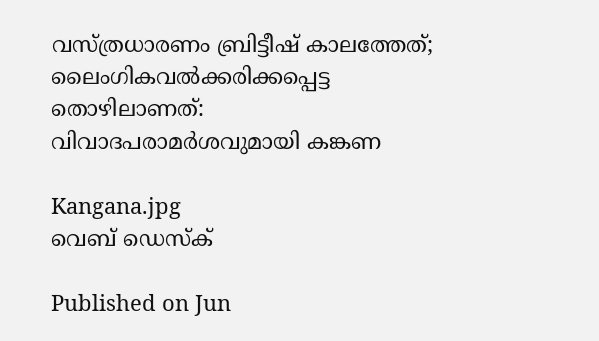വസ്ത്രധാരണം ബ്രിട്ടീഷ് കാലത്തേത്; ലൈംഗികവൽക്കരിക്കപ്പെട്ട തൊഴിലാണത്: വിവാദപരാമർശവുമായി കങ്കണ

Kangana.jpg
വെബ് ഡെസ്ക്

Published on Jun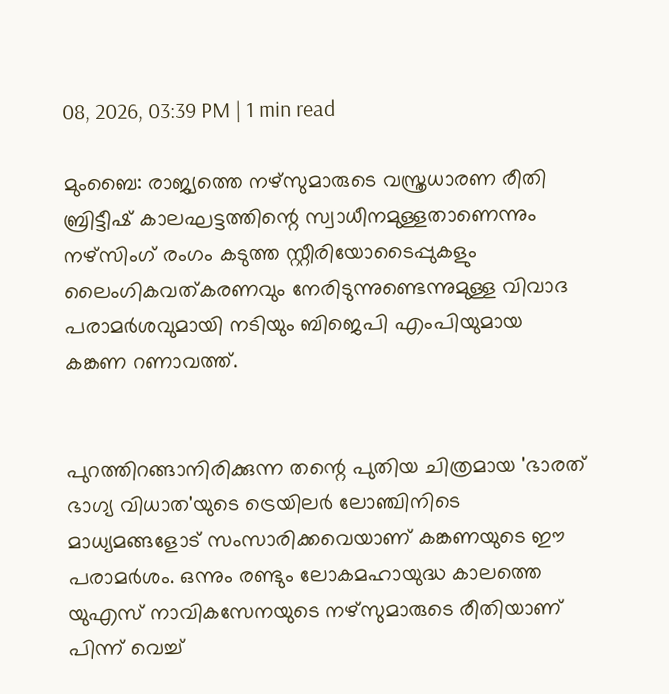08, 2026, 03:39 PM | 1 min read

മുംബൈ: രാജ്യത്തെ നഴ്‌സുമാരുടെ വസ്ത്രധാരണ രീതി ബ്രിട്ടീഷ് കാലഘട്ടത്തിന്റെ സ്വാധീനമുള്ളതാണെന്നും നഴ്‌സിംഗ് രംഗം കടുത്ത സ്റ്റീരിയോടൈപ്പുകളും ലൈംഗികവത്കരണവും നേരിടുന്നുണ്ടെന്നുമുള്ള വിവാദ പരാമർശവുമായി നടിയും ബിജെപി എംപിയുമായ കങ്കണ റണാവത്ത്.


പുറത്തിറങ്ങാനിരിക്കുന്ന തന്റെ പുതിയ ചിത്രമായ 'ഭാരത് ഭാഗ്യ വിധാത'യുടെ ട്രെയിലർ ലോഞ്ചിനിടെ മാധ്യമങ്ങളോട് സംസാരിക്കവെയാണ് കങ്കണയുടെ ഈ പരാമർശം. ഒന്നും രണ്ടും ലോകമഹായുദ്ധ കാലത്തെ യുഎസ് നാവികസേനയുടെ നഴ്‌സുമാരുടെ രീതിയാണ് പിന്ന് വെച്ച്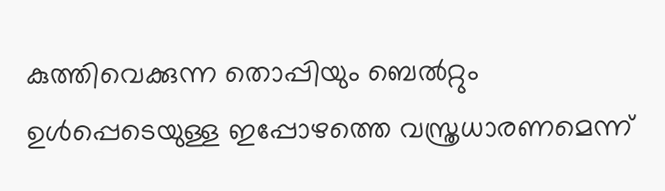കുത്തിവെക്കുന്ന തൊപ്പിയും ബെൽറ്റും ഉൾപ്പെടെയുള്ള ഇപ്പോഴത്തെ വസ്ത്രധാരണമെന്ന്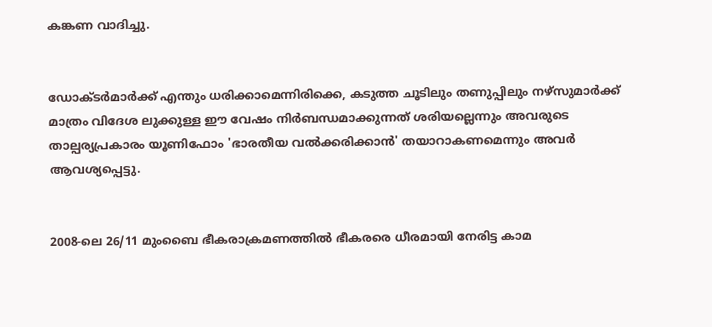കങ്കണ വാദിച്ചു.


ഡോക്ടർമാർക്ക് എന്തും ധരിക്കാമെന്നിരിക്കെ, കടുത്ത ചൂടിലും തണുപ്പിലും നഴ്സുമാർക്ക് മാത്രം വിദേശ ലുക്കുള്ള ഈ വേഷം നിർബന്ധമാക്കുന്നത് ശരിയല്ലെന്നും അവരുടെ താല്പര്യപ്രകാരം യൂണിഫോം 'ഭാരതീയ വൽക്കരിക്കാൻ' തയാറാകണമെന്നും അവർ ആവശ്യപ്പെട്ടു.


2008-ലെ 26/11 മുംബൈ ഭീകരാക്രമണത്തിൽ ഭീകരരെ ധീരമായി നേരിട്ട കാമ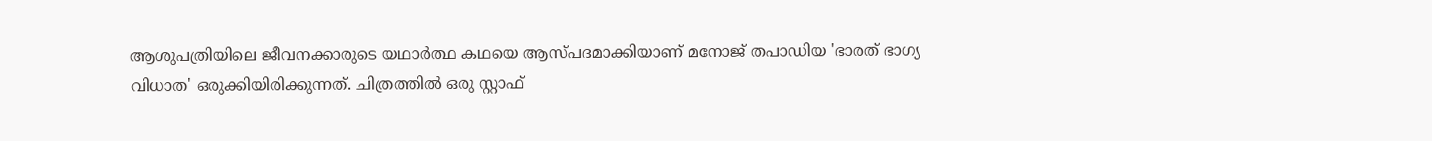ആശുപത്രിയിലെ ജീവനക്കാരുടെ യഥാർത്ഥ കഥയെ ആസ്പദമാക്കിയാണ് മനോജ് തപാഡിയ 'ഭാരത് ഭാഗ്യ വിധാത' ഒരുക്കിയിരിക്കുന്നത്. ചിത്രത്തിൽ ഒരു സ്റ്റാഫ്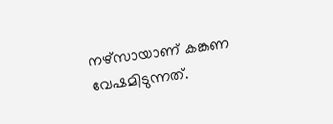നഴ്സായാണ് കങ്കണ വേഷമിടുന്നത്.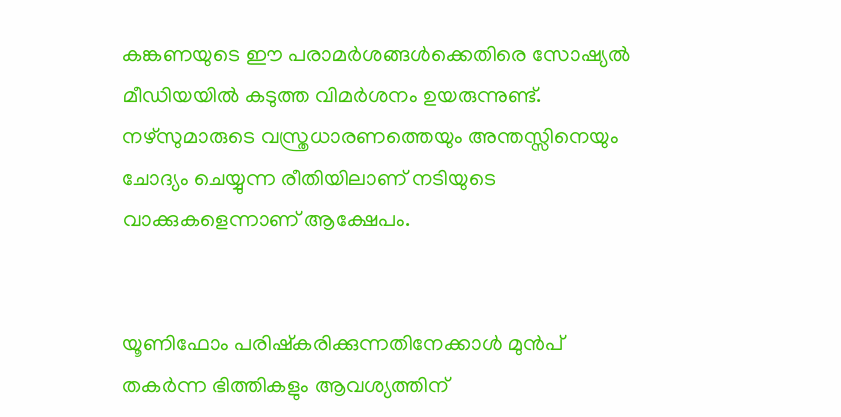കങ്കണയുടെ ഈ പരാമർശങ്ങൾക്കെതിരെ സോഷ്യൽ മീഡിയയിൽ കടുത്ത വിമർശനം ഉയരുന്നുണ്ട്. നഴ്സുമാരുടെ വസ്ത്രധാരണത്തെയും അന്തസ്സിനെയും ചോദ്യം ചെയ്യുന്ന രീതിയിലാണ് നടിയുടെ വാക്കുകളെന്നാണ് ആക്ഷേപം.


യൂണിഫോം പരിഷ്കരിക്കുന്നതിനേക്കാൾ മുൻപ് തകർന്ന ഭിത്തികളും ആവശ്യത്തിന്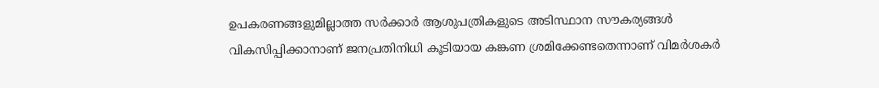ഉപകരണങ്ങളുമില്ലാത്ത സർക്കാർ ആശുപത്രികളുടെ അടിസ്ഥാന സൗകര്യങ്ങൾ വികസിപ്പിക്കാനാണ് ജനപ്രതിനിധി കൂടിയായ കങ്കണ ശ്രമിക്കേണ്ടതെന്നാണ് വിമർശകർ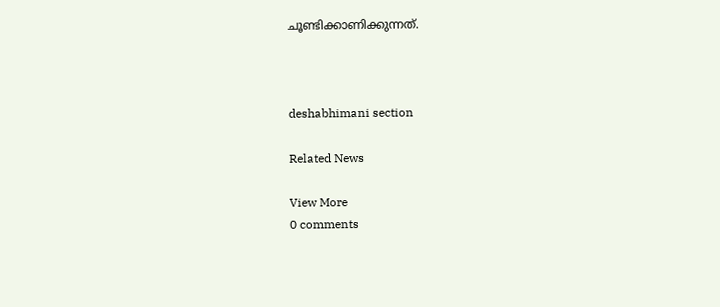ചൂണ്ടിക്കാണിക്കുന്നത്.



deshabhimani section

Related News

View More
0 comments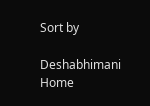Sort by

Deshabhimani
Home